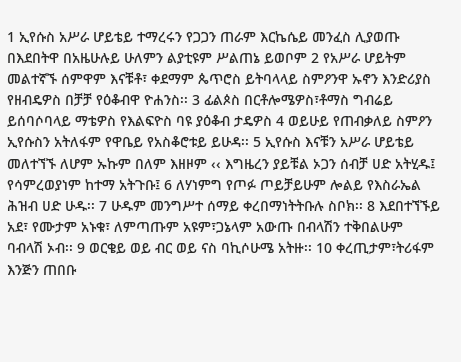1 ኢየሱስ አሥራ ሆይቴይ ተማረሩን የጋጋን ጠራም እርኬሴይ መንፈስ ሊያወጡ በእደበትዋ በአዜሁሉይ ሁለምን ልያቲዩም ሥልጠኔ ይወቦም 2 የአሥራ ሆይትም መልተኛኙ ሰምዋም እናቹቶ፣ ቀደማም ጴጥሮስ ይትባላላይ ስምዖንዋ ኡኖን እንድሪያስ የዘብዴዎስ በቻቻ የዕቆብዋ ዮሐንስ፡፡ 3 ፊልጶስ በርቶሎሜዎስ፣ቶማስ ግብሬይ ይሰባሶባላይ ማቴዎስ የእልፍዮስ ባዩ ያዕቆብ ታዴዎስ 4 ወይሁይ የጠብቃለይ ስምዖን ኢየሱስን አትለፋም የዋቤይ የአስቆሮቱይ ይሁዳ፡፡ 5 ኢየሱስ እናቹን አሥራ ሆይቴይ መለተኘኙ ለሆም ኡኩም በለም እዘዞም ‹‹ እግዜረን ያይቹል ኦጋን ሰብቻ ሀድ አትሂዱ፤ የሳምረወያነም ከተማ አትጉቡ፤ 6 ለሃነምግ የጦፉ ጦይቻይሁም ሎልይ የእስራኤል ሕዝብ ሀድ ሁዱ፡፡ 7 ሁዱም መንግሥተ ሰማይ ቀረበማነትትቡሉ ስቦክ፡፡ 8 እደበተኘኙይ አደ፣ የሙታም አኑቁ፣ ለምጣጡም አዩም፣ጋኔላም አውጡ በብላሽን ተቅበልሁም ባብላሽ ኦብ፡፡ 9 ወርቄይ ወይ ብር ወይ ናስ ባኪሶሁሜ አትዙ፡፡ 10 ቀረጢታም፣ትሪፋም እንጅን ጠበቡ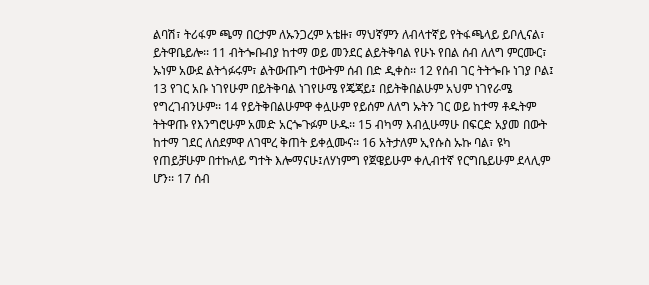ልባሽ፣ ትሪፋም ጫማ በርታም ለኡንጋረም አቴዙ፣ ማህኛምን ለብላተኛይ የትፋጫላይ ይቦሊናል፣ ይትዋቤይሎ፡፡ 11 ብትጐቡብያ ከተማ ወይ መንደር ልይትቅባል የሁኑ የበል ሰብ ለለግ ምርሙር፣ ኡነም አውደ ልትጎፉሩም፣ ልትውጡግ ተውትም ሰብ በድ ዲቀስ፡፡ 12 የሰብ ገር ትትጐቡ ነገያ ቦል፤ 13 የገር አቡ ነገየሁም በይትቅባል ነገየሁሜ የጄጃይ፤ በይትቅበልሁም አህም ነገየራሜ የግረገብንሁም፡፡ 14 የይትቅበልሁምዋ ቀሏሁም የይሰም ለለግ ኡትን ገር ወይ ከተማ ቶዱትም ትትዋጡ የእንግሮሁም አመድ አርጐጉፉም ሁዱ፡፡ 15 ብካማ እብሏሁማሁ በፍርድ አያመ በውት ከተማ ገደር ለሰደምዋ ለገሞረ ቅጠት ይቀሏሙና፡፡ 16 አትታለም ኢየሱስ ኡኩ ባል፣ ዩካ የጠይቻሁም በተኩለይ ግተት እሎማናሁ፤ለሃነምግ የጀዌይሁም ቀሊብተኛ የርግቤይሁም ደላሊም ሆን፡፡ 17 ሰብ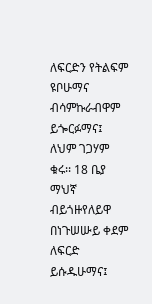ለፍርድን የትልፍም ዩቦሁማና ብሳምኩራብዋም ይጐርፉማና፤ ለህም ገጋሃም ቁሩ፡፡ 18 ቤያ ማህኛ ብይጎዙየለይዋ በነጉሠሡይ ቀደም ለፍርድ ይሱዱሁማና፤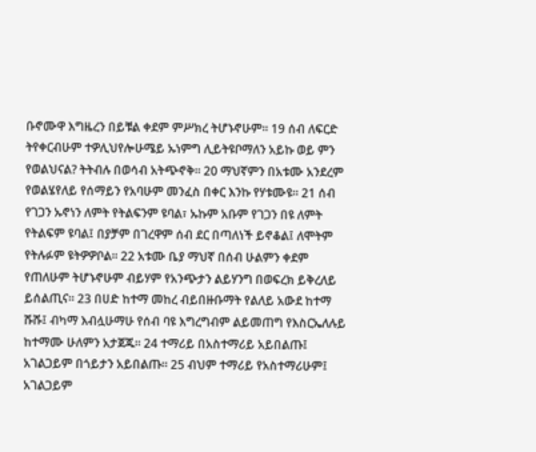ቡኖሙዋ እግዜረን በይቹል ቀደም ምሥክረ ትሆኑኖሁም፡፡ 19 ሰብ ለፍርድ ትየቀርብሁም ተዎሊህየሎሁሜይ ኡነምግ ሊይትዩቦማለን አይኩ ወይ ምን የወልህናል? ትትብሉ በወሳብ አትጭኖቅ፡፡ 20 ማህኛምን በአቱሙ አንደረም የወልሄየለይ የሰማይን የአባሁም መንፈስ በቀር እንኩ የሃቱሙዩ፡፡ 21 ሰብ የገጋን ኡኖነን ለምት የትልፍንም ዩባል፣ ኡኩም አቡም የገጋን በዩ ለምት የትልፍም ዩባል፤ በያቻም በገረዋም ሰብ ደር በጣለነች ይኖቆል፤ ለሞትም የትሉፉም ዩትዎዎቦል፡፡ 22 አቱሙ ቤያ ማህኛ በሰብ ሁልምን ቀደም የጠለሁም ትሆኑኖሁም ብይሃም የአንጭታን ልይሃንግ በወፍረክ ይቅረለይ ይሰልጢና፡፡ 23 በሀድ ከተማ መከረ ብይበዙቡማት የልለይ አውደ ከተማ ሹሹ፤ ብካማ እብሏሁማሁ የሰብ ባዩ እግረግብም ልይመጠግ የእስርኤለሉይ ከተማሙ ሁለምን አታጀጁ፡፡ 24 ተማሪይ በአስተማሪይ አይበልጡ፤ አገልጋይም በጎይታን አይበልጡ፡፡ 25 ብህም ተማሪይ የአስተማሪሁም፤ አገልጋይም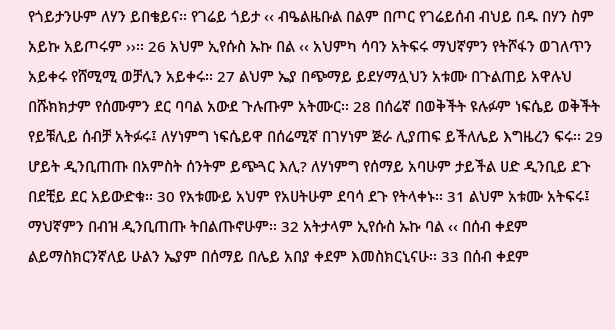የጎይታንሁም ለሃን ይበቄይና፡፡ የገሬይ ጎይታ ‹‹ ብዔልዜቡል በልም በጦር የገሬይሰብ ብህይ በዱ በሃን ስም አይኩ አይጦሩም ››፡፡ 26 አህም ኢየሱስ ኡኩ በል ‹‹ አህምካ ሳባን አትፍሩ ማህኛምን የትሾፋን ወገለጥን አይቀሩ የሸሚሚ ወቻሊን አይቀሩ፡፡ 27 ልህም ኤያ በጭማይ ይደሃማሏህን አቱሙ በጉልጠይ አዋሉህ በሹክክታም የሰሙምን ደር ባባል አውደ ጉሉጡም አትሙር፡፡ 28 በሰሬኛ በወቅችት ዩሉፉም ነፍሴይ ወቅችት የይቹሊይ ሰብቻ አትፉሩ፤ ለሃነምግ ነፍሴይዋ በሰሬሚኛ በገሃነም ጅራ ሊያጠፍ ይችለሌይ እግዜረን ፍሩ፡፡ 29 ሆይት ዲንቢጠጡ በአምስት ሰንትም ይጭጓር እሊ? ለሃነምግ የሰማይ አባሁም ታይችል ሀድ ዲንቢይ ደጉ በደቺይ ደር አይውድቁ፡፡ 30 የአቱሙይ አህም የአሀትሁም ደባሳ ደጉ የትላቀኑ፡፡ 31 ልህም አቱሙ አትፍሩ፤ ማህኛምን በብዝ ዲንቢጠጡ ትበልጡኖሁም፡፡ 32 አትታላም ኢየሱስ ኡኩ ባል ‹‹ በሰብ ቀደም ልይማስክርንኛለይ ሁልን ኤያም በሰማይ በሌይ አበያ ቀደም እመስክርኒናሁ፡፡ 33 በሰብ ቀደም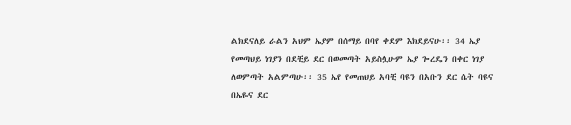ልክደናለይ ራልን አህም ኤያም በሰማይ በባየ ቀደም እክደይናሁ፡፡ 34 ኤያ የመጣህይ ነገያን በደቺይ ደር በወመጣት አይስሏሁም ኤያ ጐረዴን በቀር ነገያ ለወምጣት አልምጣሁ፡፡ 35 ኤየ የመጠህይ አባቺ ባዩን በአቡን ደር ሴት ባዩና በኤዬና ደር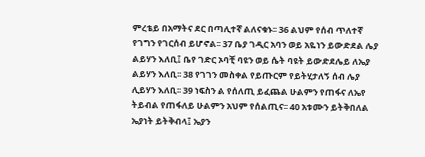ምረቴይ በአማትና ደር በጣሊተኛ ልለናቁኑ፡፡ 36 ልህም የሰብ ጥለተኛ የገግን የገርሰብ ይሆኖል፡፡ 37 ቤያ ገዲር አባን ወይ አዬነን ይውድደል ሌያ ልይሃን እለቢ፤ ቤየ ገድር ኦባቺ ባዩን ወይ ሴት ባዩት ይውድደሌይ ለኤያ ልይሃን እለቢ፡፡ 38 የገገን መስቀል የይጡርም የይትሂታለኝ ሰብ ሌያ ሊይሃን እለቢ፡፡ 39 ነፍስን ል የሰለጢ ይፈጨል ሁልምን የጠፋና ለኤየ ትይብል የጠፋለይ ሁልምን አህም የሰልጢና፡፡ 40 አቱሙን ይትቅበለል ኤያነት ይትቅብላ፤ ኤያን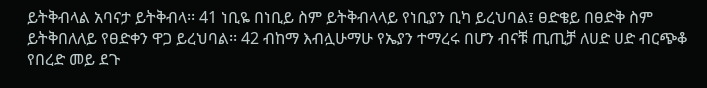ይትቅብላል አባናታ ይትቅብላ፡፡ 41 ነቢዬ በነቢይ ስም ይትቅብላላይ የነቢያን ቢካ ይረህባል፤ ፀድቄይ በፀድቅ ስም ይትቅበለለይ የፀድቀን ዋጋ ይረህባል፡፡ 42 ብከማ እብሏሁማሁ የኤያን ተማረሩ በሆን ብናቹ ጢጢቻ ለሀድ ሀድ ብርጭቆ የበረድ መይ ደጉ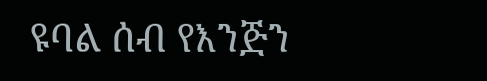ዩባል ሰብ የእንጅን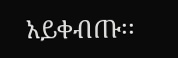አይቀብጡ፡፡